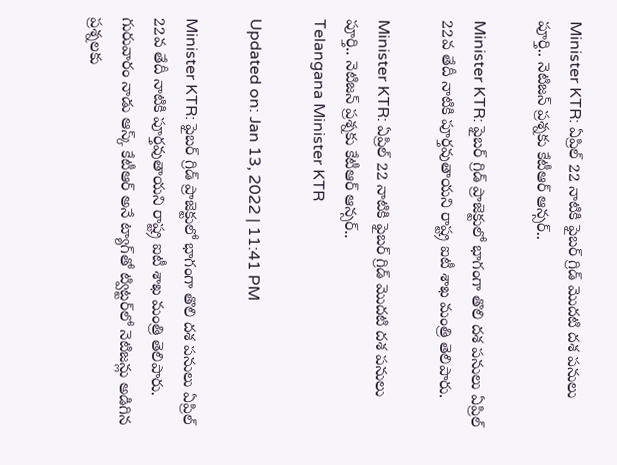Minister KTR: ఏప్రిల్ 22 నాటికి ఫైబర్ గ్రిడ్ మొదటి దశ పనులు పూర్తి.. నెటిజన్ ప్రశ్నకు కేటీఆర్ ఆన్సర్..

Minister KTR: ఫైబర్ గ్రిడ్ ప్రాజెక్టులో భాగంగా తొలి దశ పనులు ఏప్రిల్ 22వ తేదీ నాటికి పూర్తవుతాయని రాష్ట్ర ఐటీ శాఖ మంత్రి తెలిపారు.

Minister KTR: ఏప్రిల్ 22 నాటికి ఫైబర్ గ్రిడ్ మొదటి దశ పనులు పూర్తి.. నెటిజన్ ప్రశ్నకు కేటీఆర్ ఆన్సర్..
Telangana Minister KTR

Updated on: Jan 13, 2022 | 11:41 PM

Minister KTR: ఫైబర్ గ్రిడ్ ప్రాజెక్టులో భాగంగా తొలి దశ పనులు ఏప్రిల్ 22వ తేదీ నాటికి పూర్తవుతాయని రాష్ట్ర ఐటీ శాఖ మంత్రి తెలిపారు. గురువారం నాడు ఆస్క్ కేటీఆర్ అనే ట్యాగ్‌తో ట్విట్టర్‌లో నెటిజన్లు అడిగిన ప్రశ్నలకు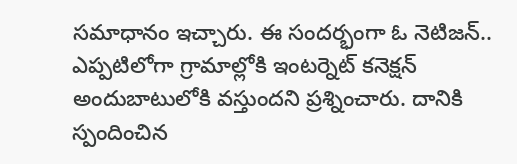సమాధానం ఇచ్చారు. ఈ సందర్భంగా ఓ నెటిజన్.. ఎప్పటిలోగా గ్రామాల్లోకి ఇంటర్నెట్ కనెక్షన్ అందుబాటులోకి వస్తుందని ప్రశ్నించారు. దానికి స్పందించిన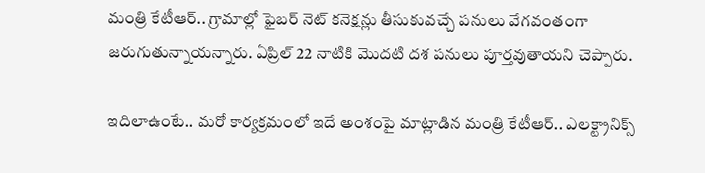మంత్రి కేటీఆర్.. గ్రామాల్లో ఫైబర్ నెట్ కనెక్షన్లు తీసుకువచ్చే పనులు వేగవంతంగా జరుగుతున్నాయన్నారు. ఏప్రిల్ 22 నాటికి మొదటి దశ పనులు పూర్తవుతాయని చెప్పారు.

ఇదిలాఉంటే.. మరో కార్యక్రమంలో ఇదే అంశంపై మాట్లాడిన మంత్రి కేటీఆర్.. ఎలక్ట్రానిక్స్‌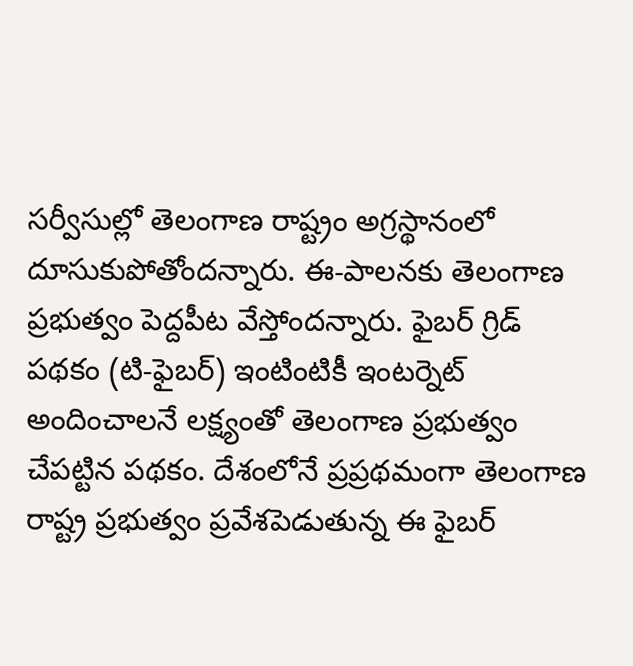సర్వీసుల్లో తెలంగాణ రాష్ట్రం అగ్రస్థానంలో దూసుకుపోతోందన్నారు. ఈ-పాలనకు తెలంగాణ ప్రభుత్వం పెద్దపీట వేస్తోందన్నారు. ఫైబర్‌ గ్రిడ్‌ పథకం (టి-ఫైబర్) ఇంటింటికీ ఇంటర్నెట్‌ అందించాలనే లక్ష్యంతో తెలంగాణ ప్రభుత్వం చేపట్టిన పథకం. దేశంలోనే ప్రప్రథమంగా తెలంగాణ రాష్ట్ర ప్రభుత్వం ప్రవేశపెడుతున్న ఈ ఫైబర్‌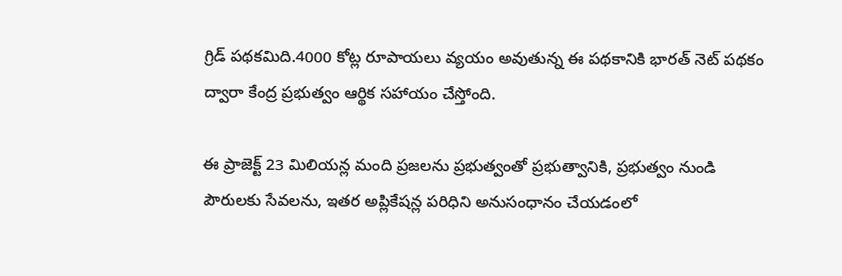గ్రిడ్‌ పథకమిది.4000 కోట్ల రూపాయలు వ్యయం అవుతున్న ఈ పథకానికి భారత్‌ నెట్‌ పథకం ద్వారా కేంద్ర ప్రభుత్వం ఆర్థిక సహాయం చేస్తోంది.

ఈ ప్రాజెక్ట్ 23 మిలియన్ల మంది ప్రజలను ప్రభుత్వంతో ప్రభుత్వానికి, ప్రభుత్వం నుండి పౌరులకు సేవలను, ఇతర అప్లికేషన్ల పరిధిని అనుసంధానం చేయడంలో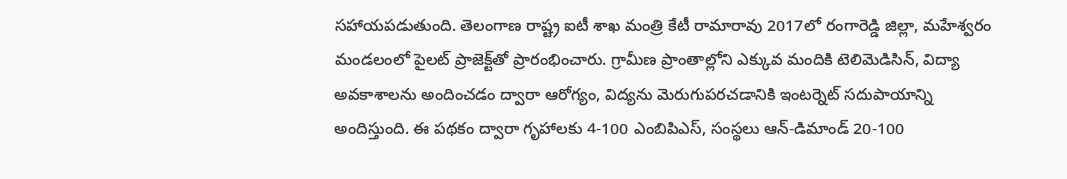సహాయపడుతుంది. తెలంగాణ రాష్ట్ర ఐటీ శాఖ మంత్రి కేటీ రామారావు 2017లో రంగారెడ్డి జిల్లా, మహేశ్వరం మండలంలో పైలట్ ప్రాజెక్ట్‌తో ప్రారంభించారు. గ్రామీణ ప్రాంతాల్లోని ఎక్కువ మందికి టెలిమెడిసిన్, విద్యా అవకాశాలను అందించడం ద్వారా ఆరోగ్యం, విద్యను మెరుగుపరచడానికి ఇంటర్నెట్ సదుపాయాన్ని అందిస్తుంది. ఈ పథకం ద్వారా గృహాలకు 4-100 ఎంబిపిఎస్, సంస్థలు ఆన్-డిమాండ్ 20-100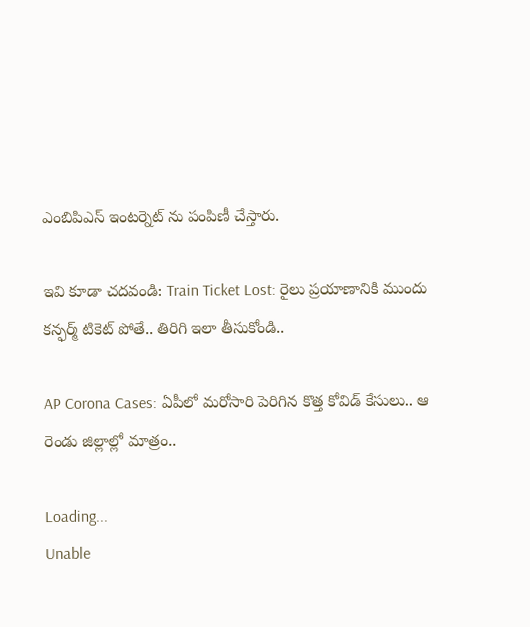ఎంబిపిఎస్ ఇంటర్నెట్ ను పంపిణీ చేస్తారు.

ఇవి కూడా చదవండి: Train Ticket Lost: రైలు ప్రయాణానికి ముందు కన్ఫర్మ్ టికెట్ పోతే.. తిరిగి ఇలా తీసుకోండి..

AP Corona Cases: ఏపీలో మరోసారి పెరిగిన కొత్త కోవిడ్ కేసులు.. ఆ రెండు జిల్లాల్లో మాత్రం..

Loading...
Unable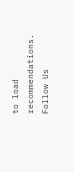to load recommendations.
Follow Us